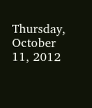Thursday, October 11, 2012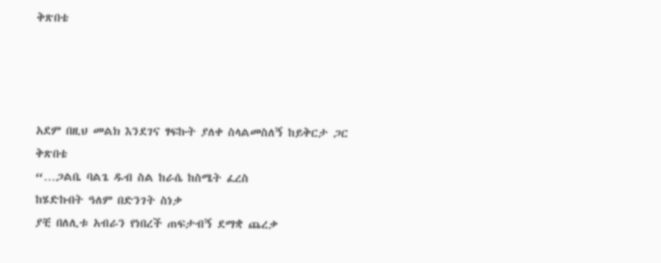ቅጽበቴ




አደም በዚህ መልክ እንደገና ፃፍኩት ያለቀ ስላልመስለኝ ከይቅርታ ጋር
ቅጽበቴ
“…ጋልቤ ባልጌ ዱብ ስል ከራሴ ከስሜት ፈረስ
ከሄድኩበት ዓለም በድንገት ስነቃ
ያቺ በለሊቱ አብራን የነበረች ጠፍታብኝ ደማቋ ጨረቃ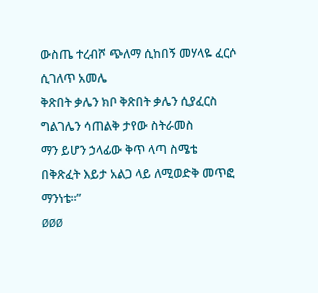ውስጤ ተረብሾ ጭለማ ሲከበኝ መሃላዬ ፈርሶ ሲገለጥ አመሌ
ቅጽበት ቃሌን ክቦ ቅጽበት ቃሌን ሲያፈርስ
ግልገሌን ሳጠልቅ ታየው ስትራመስ
ማን ይሆን ኃላፊው ቅጥ ላጣ ስሜቴ
በቅጽፈት እይታ አልጋ ላይ ለሚወድቅ መጥፎ ማንነቴ፡፡”
ØØØ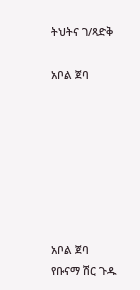ትህትና ገ/ጻድቅ

አቦል ጀባ







አቦል ጀባ
የቡናማ ሽር ጉዱ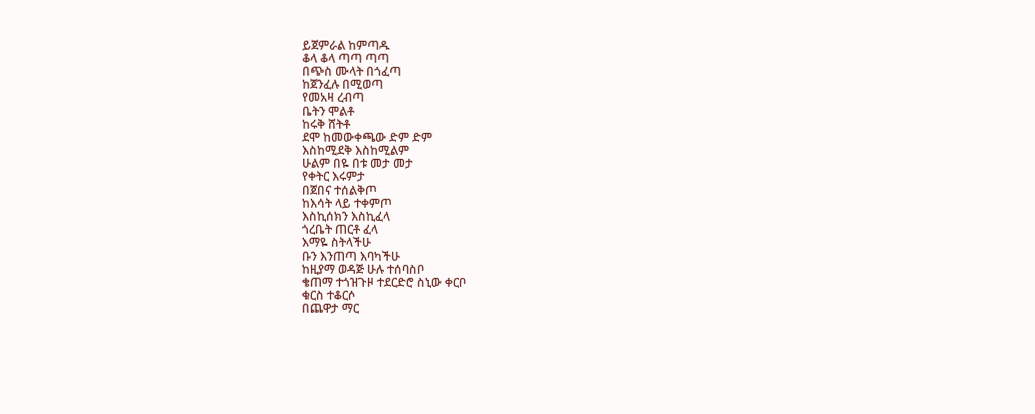ይጀምራል ከምጣዱ
ቆላ ቆላ ጣጣ ጣጣ
በጭስ ሙላት በጎፈጣ
ከጀንፈሉ በሚወጣ
የመአዛ ረብጣ
ቤትን ሞልቶ
ከሩቅ ሸትቶ
ደሞ ከመውቀጫው ድም ድም
እስከሚደቅ እስከሚልም
ሁልም በዬ በቱ መታ መታ
የቀትር እሩምታ
በጀበና ተሰልቅጦ
ከእሳት ላይ ተቀምጦ
እስኪሰክን እስኪፈላ
ጎረቤት ጠርቶ ፈላ
እማዬ ስትላችሁ
ቡን እንጠጣ እባካችሁ
ከዚያማ ወዳጅ ሁሉ ተሰባስቦ
ቄጠማ ተጎዝጉዞ ተደርድሮ ስኒው ቀርቦ
ቁርስ ተቆርሶ
በጨዋታ ማር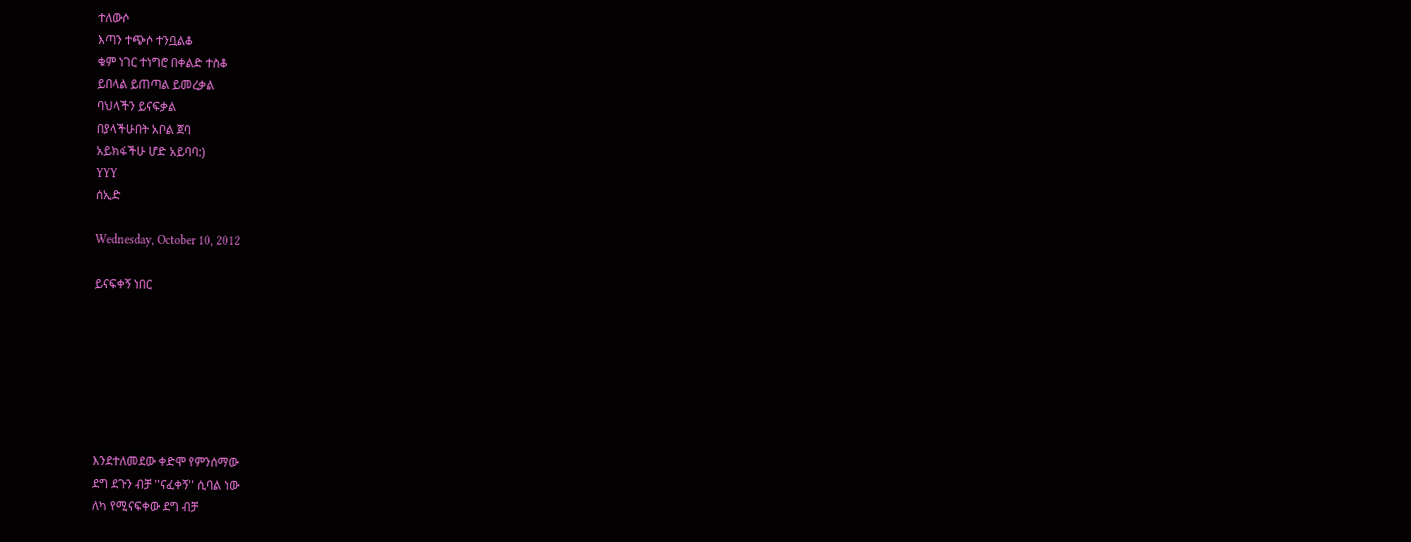ተለውሶ
እጣን ተጭሶ ተንቧልቆ
ቁም ነገር ተነግሮ በቀልድ ተስቆ
ይበላል ይጠጣል ይመረቃል
ባህላችን ይናፍቃል
በያላችሁበት አቦል ጀባ
አይክፋችሁ ሆድ አይባባ:)
YYY
ሰኢድ

Wednesday, October 10, 2012

ይናፍቀኝ ነበር







እንደተለመደው ቀድሞ የምንሰማው
ደግ ደጉን ብቻ ''ናፈቀኝ'' ሲባል ነው
ለካ የሚናፍቀው ደግ ብቻ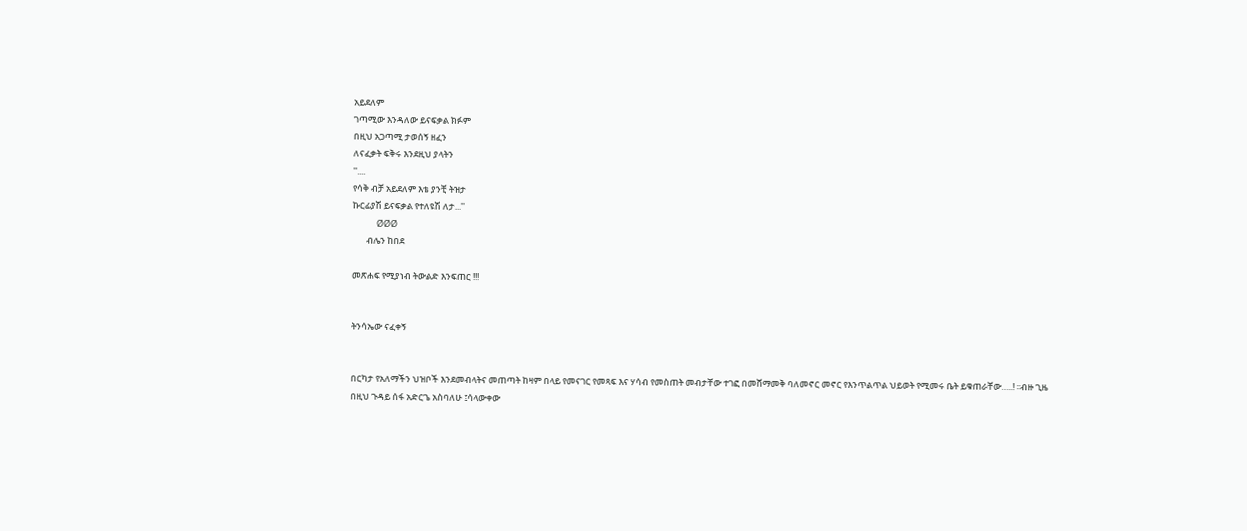አይደለም
ገጣሚው እንዳለው ይናፍቃል ክፉም
በዚህ አጋጣሚ ታወሰኝ ዘፈን
ለናፈቃት ፍቅሩ እንደዚህ ያላትን
''....
የሳቅ ብቻ አይደለም እቴ ያንቺ ትዝታ
ኩርፊያሽ ይናፍቃል የተለዩሽ ለታ...''
            ØØØ
       ብሌን ከበደ

መጽሐፍ የሚያነብ ትውልድ እንፍጠር !!!


ትንሳኤው ናፈቀኝ


በርካታ የአለማችን ህዝቦች እንደመብላትና መጠጣት ከዛም በላይ የመናገር የመጻፍ እና ሃሳብ የመስጠት መብታቸው ተገፎ በመሸማመቅ ባለመኖር መኖር የእንጥልጥል ህይወት የሚመሩ ቤት ይቁጠራቸው…..! ፡፡ብዙ ጊዜ በዚህ ጉዳይ ሰፋ አድርጌ አስባለሁ ፤ሳላውቀው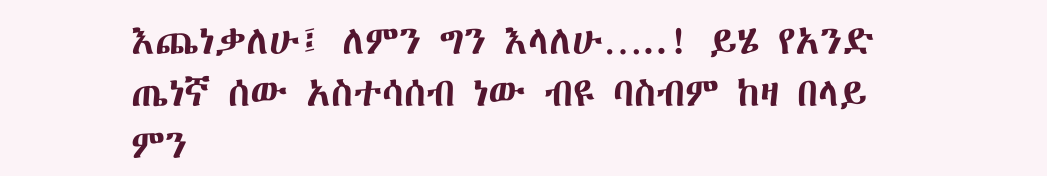እጨነቃለሁ፤ ለምን ግን እላለሁ…..! ይሄ የአንድ ጤነኛ ሰው አስተሳሰብ ነው ብዩ ባስብም ከዛ በላይ ምን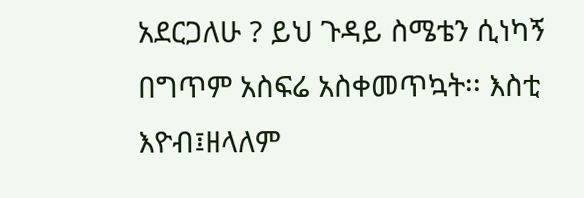አደርጋለሁ ? ይህ ጉዳይ ስሜቴን ሲነካኝ በግጥም አስፍሬ አስቀመጥኳት፡፡ እስቲ እዮብ፤ዘላለም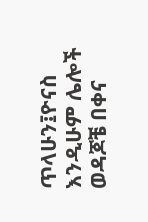ጥላሁን፤ዮናስ እንዲሁም ሌሎች ወዳጆቼ በቀና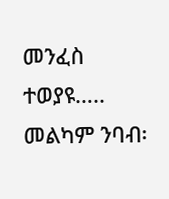መንፈስ ተወያዩ….. መልካም ንባብ፡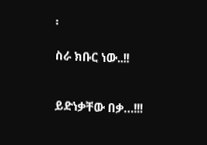፡

ስራ ክቡር ነው..!!


ይድነቃቸው በቃ…!!!